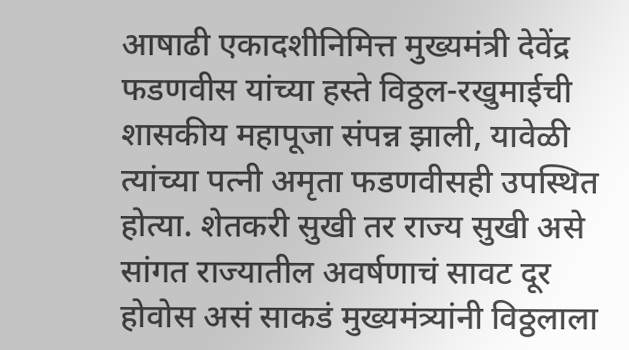आषाढी एकादशीनिमित्त मुख्यमंत्री देवेंद्र फडणवीस यांच्या हस्ते विठ्ठल-रखुमाईची शासकीय महापूजा संपन्न झाली, यावेळी त्यांच्या पत्नी अमृता फडणवीसही उपस्थित होत्या. शेतकरी सुखी तर राज्य सुखी असे सांगत राज्यातील अवर्षणाचं सावट दूर होवोस असं साकडं मुख्यमंत्र्यांनी विठ्ठलाला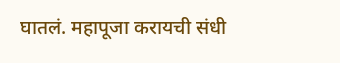घातलं. महापूजा करायची संधी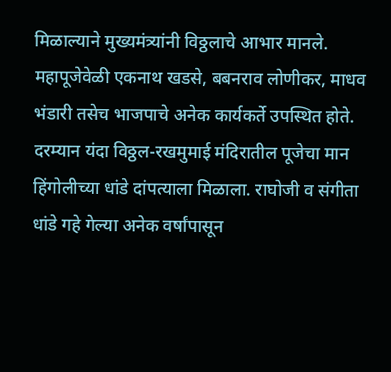मिळाल्याने मुख्यमंत्र्यांनी विठ्ठलाचे आभार मानले. महापूजेवेळी एकनाथ खडसे, बबनराव लोणीकर, माधव भंडारी तसेच भाजपाचे अनेक कार्यकर्ते उपस्थित होते.
दरम्यान यंदा विठ्ठल-रखमुमाई मंदिरातील पूजेचा मान हिंगोलीच्या धांडे दांपत्याला मिळाला. राघोजी व संगीता धांडे गहे गेल्या अनेक वर्षांपासून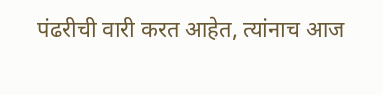पंढरीची वारी करत आहेत, त्यांनाच आज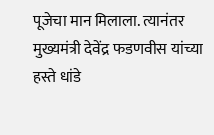पूजेचा मान मिलाला. त्यानंतर मुख्यमंत्री देवेंद्र फडणवीस यांच्या हस्ते धांडे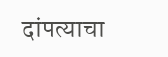दांपत्याचा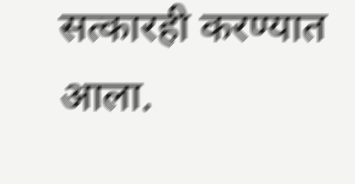सत्कारही करण्यात आला.